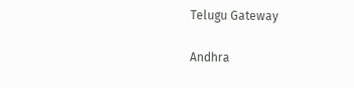Telugu Gateway

Andhra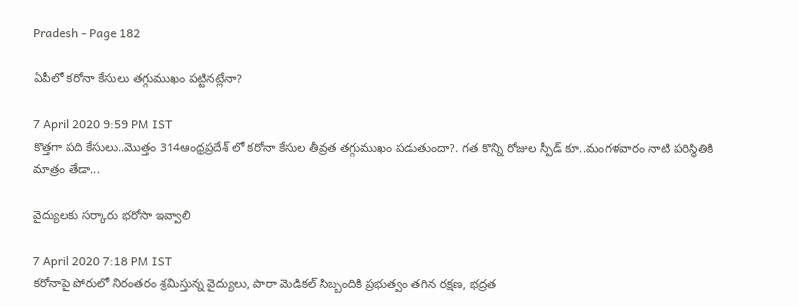Pradesh - Page 182

ఏపీలో కరోనా కేసులు తగ్గుముఖం పట్టినట్లేనా?

7 April 2020 9:59 PM IST
కొత్తగా పది కేసులు..మొత్తం 314ఆంధ్రప్రదేశ్ లో కరోనా కేసుల తీవ్రత తగ్గుముఖం పడుతుందా?. గత కొన్ని రోజుల స్పీడ్ కూ..మంగళవారం నాటి పరిస్థితికి మాత్రం తేడా...

వైద్యులకు సర్కారు భరోసా ఇవ్వాలి

7 April 2020 7:18 PM IST
కరోనాపై పోరులో నిరంతరం శ్రమిస్తున్న వైద్యులు, పారా మెడికల్ సిబ్బందికి ప్రభుత్వం తగిన రక్షణ, భద్రత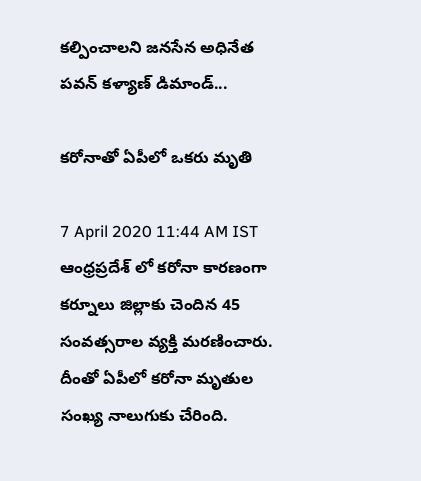కల్పించాలని జనసేన అధినేత పవన్ కళ్యాణ్ డిమాండ్...

కరోనాతో ఏపీలో ఒకరు మృతి

7 April 2020 11:44 AM IST
ఆంధ్రప్రదేశ్ లో కరోనా కారణంగా కర్నూలు జిల్లాకు చెందిన 45 సంవత్సరాల వ్యక్తి మరణించారు. దీంతో ఏపీలో కరోనా మృతుల సంఖ్య నాలుగుకు చేరింది.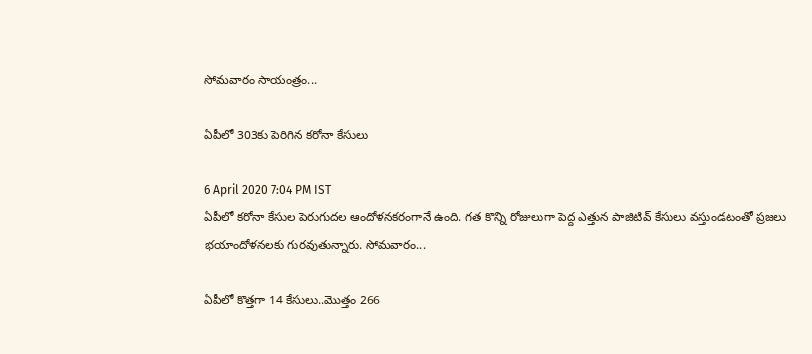సోమవారం సాయంత్రం...

ఏపీలో 303కు పెరిగిన కరోనా కేసులు

6 April 2020 7:04 PM IST
ఏపీలో కరోనా కేసుల పెరుగుదల ఆందోళనకరంగానే ఉంది. గత కొన్ని రోజులుగా పెద్ద ఎత్తున పాజిటివ్ కేసులు వస్తుండటంతో ప్రజలు భయాందోళనలకు గురవుతున్నారు. సోమవారం...

ఏపీలో కొత్తగా 14 కేసులు..మొత్తం 266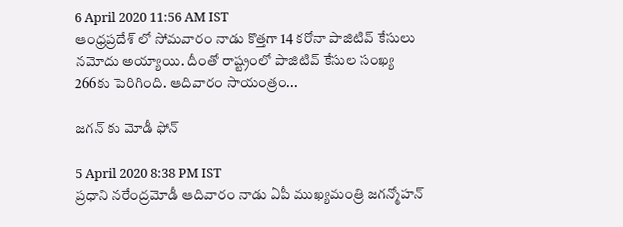6 April 2020 11:56 AM IST
ఆంధ్రప్రదేశ్ లో సోమవారం నాడు కొత్తగా 14 కరోనా పాజిటివ్ కేసులు నమోదు అయ్యాయి. దీంతో రాష్ట్రంలో పాజిటివ్ కేసుల సంఖ్య 266కు పెరిగింది. ఆదివారం సాయంత్రం...

జగన్ కు మోడీ ఫోన్

5 April 2020 8:38 PM IST
ప్రధాని నరేంద్రమోడీ ఆదివారం నాడు ఏపీ ముఖ్యమంత్రి జగన్మోహన్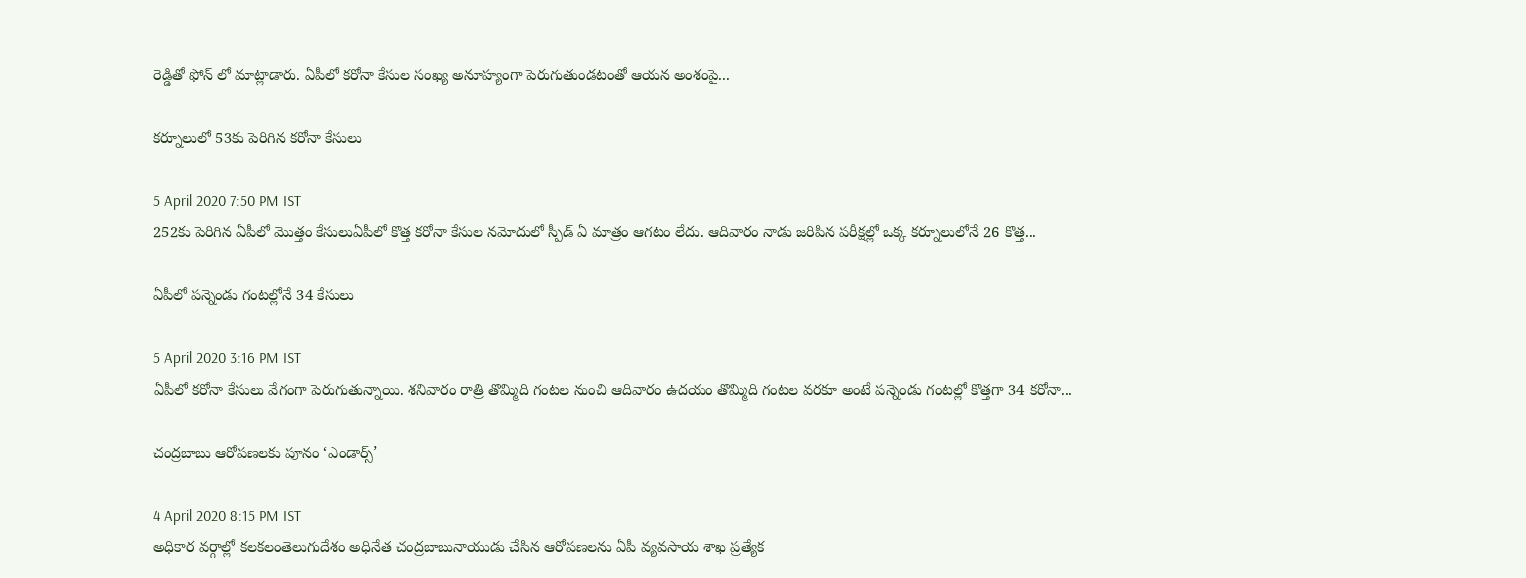రెడ్డితో ఫోన్ లో మాట్లాడారు. ఏపీలో కరోనా కేసుల సంఖ్య అనూహ్యంగా పెరుగుతుండటంతో ఆయన అంశంపై...

కర్నూలులో 53కు పెరిగిన కరోనా కేసులు

5 April 2020 7:50 PM IST
252కు పెరిగిన ఏపీలో మొత్తం కేసులుఏపీలో కొత్త కరోనా కేసుల నమోదులో స్పీడ్ ఏ మాత్రం ఆగటం లేదు. ఆదివారం నాడు జరిపిన పరీక్షల్లో ఒక్క కర్నూలులోనే 26 కొత్త...

ఏపీలో పన్నెండు గంటల్లోనే 34 కేసులు

5 April 2020 3:16 PM IST
ఏపీలో కరోనా కేసులు వేగంగా పెరుగుతున్నాయి. శనివారం రాత్రి తొమ్మిది గంటల నుంచి ఆదివారం ఉదయం తొమ్మిది గంటల వరకూ అంటే పన్నెండు గంటల్లో కొత్తగా 34 కరోనా...

చంద్రబాబు ఆరోపణలకు పూనం ‘ఎండార్స్’

4 April 2020 8:15 PM IST
అధికార వర్గాల్లో కలకలంతెలుగుదేశం అధినేత చంద్రబాబునాయుడు చేసిన ఆరోపణలను ఏపీ వ్యవసాయ శాఖ ప్రత్యేక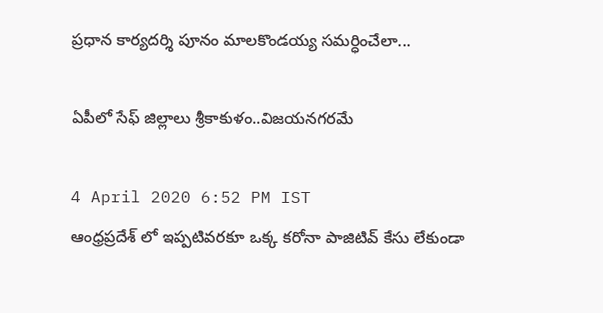ప్రధాన కార్యదర్శి పూనం మాలకొండయ్య సమర్ధించేలా...

ఏపీలో సేఫ్ జిల్లాలు శ్రీకాకుళం..విజయనగరమే

4 April 2020 6:52 PM IST
ఆంధ్రప్రదేశ్ లో ఇప్పటివరకూ ఒక్క కరోనా పాజిటివ్ కేసు లేకుండా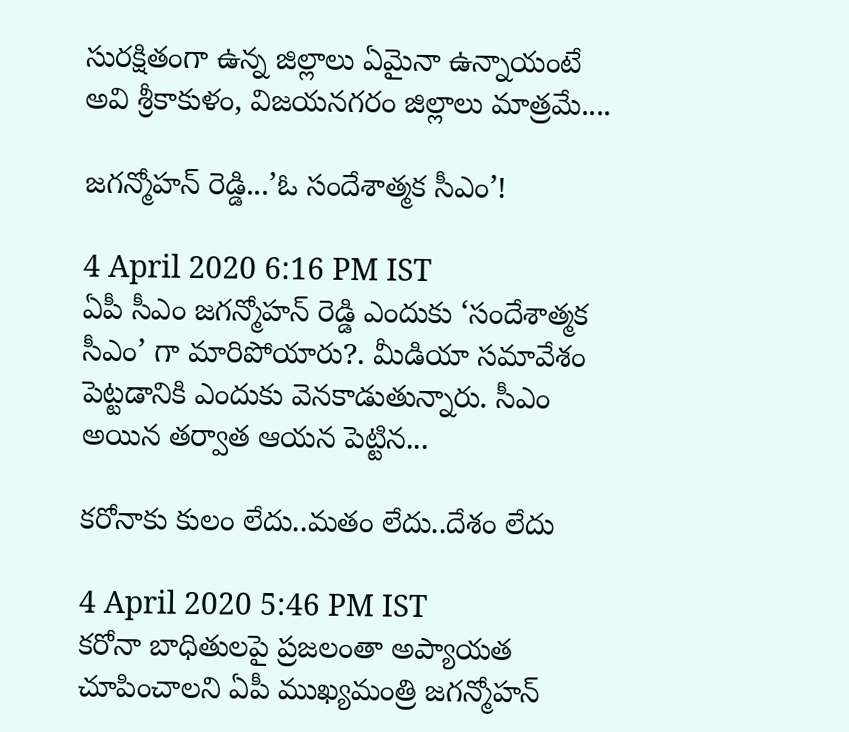సురక్షితంగా ఉన్న జిల్లాలు ఏమైనా ఉన్నాయంటే అవి శ్రీకాకుళం, విజయనగరం జిల్లాలు మాత్రమే....

జగన్మోహన్ రెడ్డి...’ఓ సందేశాత్మక సీఎం’!

4 April 2020 6:16 PM IST
ఏపీ సీఎం జగన్మోహన్ రెడ్డి ఎందుకు ‘సందేశాత్మక సీఎం’ గా మారిపోయారు?. మీడియా సమావేశం పెట్టడానికి ఎందుకు వెనకాడుతున్నారు. సీఎం అయిన తర్వాత ఆయన పెట్టిన...

కరోనాకు కులం లేదు..మతం లేదు..దేశం లేదు

4 April 2020 5:46 PM IST
కరోనా బాధితులపై ప్రజలంతా అప్యాయత చూపించాలని ఏపీ ముఖ్యమంత్రి జగన్మోహన్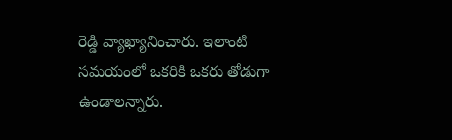రెడ్డి వ్యాఖ్యానించారు. ఇలాంటి సమయంలో ఒకరికి ఒకరు తోడుగా ఉండాలన్నారు.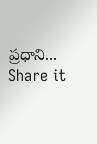ప్రధాని...
Share it